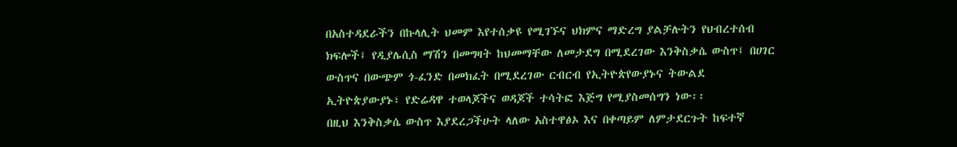በአስተዳደራችን በኩላሊት ህመም እየተሰቃዩ የሚገኙና ህክምና ማድረግ ያልቻሉትን የህብረተሰብ ክፍሎች፤ የዲያሌሲስ ማሽን በመግዛት ከህመማቸው ለመታደግ በሚደረገው እንቅስቃሴ ውስጥ፤ በሀገር ውስጥና በውጭም ጎ-ፈንድ በመክፈት በሚደረገው ርብርብ የኢትዮጵየውያኑና ትውልደ ኢትዮጵያውያኑ፣ የድሬዳዋ ተወላጆችና ወዳጆች ተሳትፎ እጅግ የሚያስመሰግን ነው፡፡
በዚህ እንቅስቃሴ ውስጥ እያደረጋችሁት ላለው አስተዋፅኦ እና በቀጣይም ለምታደርጉት ከፍተኛ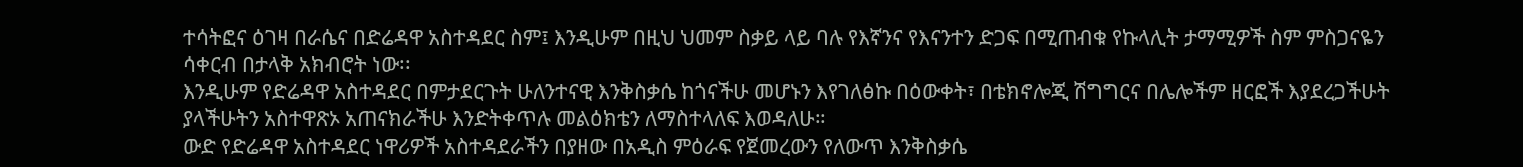ተሳትፎና ዕገዛ በራሴና በድሬዳዋ አስተዳደር ስም፤ እንዲሁም በዚህ ህመም ስቃይ ላይ ባሉ የእኛንና የእናንተን ድጋፍ በሚጠብቁ የኩላሊት ታማሚዎች ስም ምስጋናዬን ሳቀርብ በታላቅ አክብሮት ነው፡፡
እንዲሁም የድሬዳዋ አስተዳደር በምታደርጉት ሁለንተናዊ እንቅስቃሴ ከጎናችሁ መሆኑን እየገለፅኩ በዕውቀት፣ በቴክኖሎጂ ሽግግርና በሌሎችም ዘርፎች እያደረጋችሁት ያላችሁትን አስተዋጽኦ አጠናክራችሁ እንድትቀጥሉ መልዕክቴን ለማስተላለፍ እወዳለሁ።
ውድ የድሬዳዋ አስተዳደር ነዋሪዎች አስተዳደራችን በያዘው በአዲስ ምዕራፍ የጀመረውን የለውጥ እንቅስቃሴ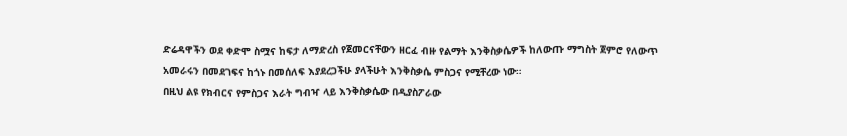ድሬዳዋችን ወደ ቀድሞ ስሟና ከፍታ ለማድረስ የጀመርናቸውን ዘርፈ ብዙ የልማት እንቅስቃሴዎች ከለውጡ ማግስት ጀምሮ የለውጥ አመራሩን በመደገፍና ከጎኑ በመሰለፍ እያደረጋችሁ ያላችሁት እንቅስቃሴ ምስጋና የሚቸረው ነው።
በዚህ ልዩ የክብርና የምስጋና እራት ግብዣ ላይ እንቅስቃሴው በዲያስፖራው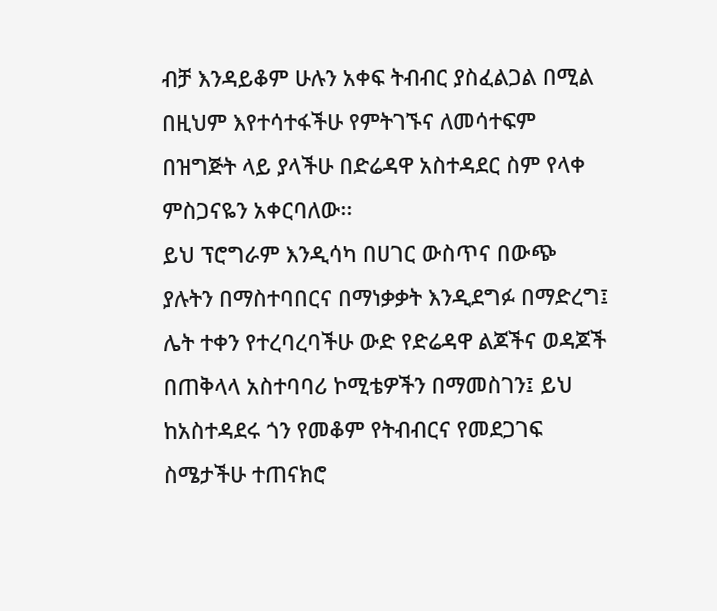ብቻ እንዳይቆም ሁሉን አቀፍ ትብብር ያስፈልጋል በሚል በዚህም እየተሳተፋችሁ የምትገኙና ለመሳተፍም በዝግጅት ላይ ያላችሁ በድሬዳዋ አስተዳደር ስም የላቀ ምስጋናዬን አቀርባለው፡፡
ይህ ፕሮግራም እንዲሳካ በሀገር ውስጥና በውጭ ያሉትን በማስተባበርና በማነቃቃት እንዲደግፉ በማድረግ፤ ሌት ተቀን የተረባረባችሁ ውድ የድሬዳዋ ልጆችና ወዳጆች በጠቅላላ አስተባባሪ ኮሚቴዎችን በማመስገን፤ ይህ ከአስተዳደሩ ጎን የመቆም የትብብርና የመደጋገፍ ስሜታችሁ ተጠናክሮ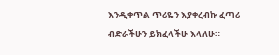እንዲቀጥል ጥሪዬን እያቀረብኩ ፈጣሪ ብድራችሁን ይክፈላችሁ እላለሁ።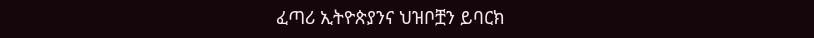ፈጣሪ ኢትዮጵያንና ህዝቦቿን ይባርክ